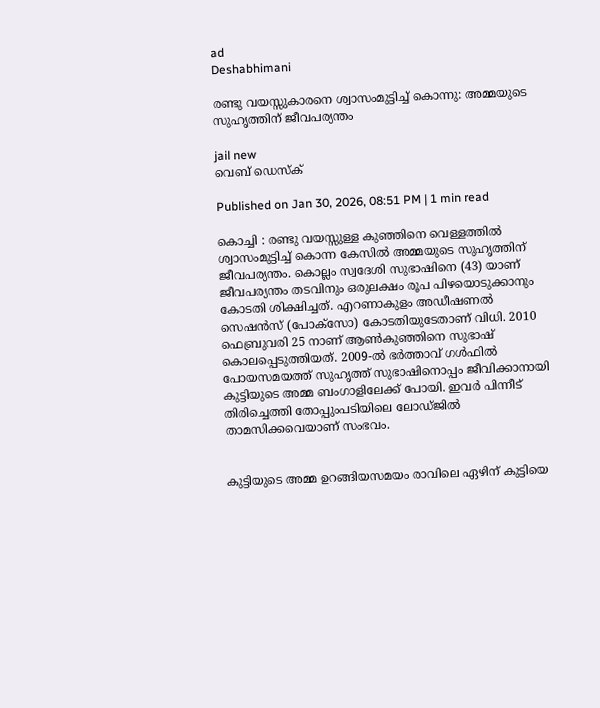ad
Deshabhimani

രണ്ടു വയസ്സുകാരനെ ശ്വാസംമുട്ടിച്ച്‌ കൊന്നു: അമ്മയുടെ സുഹൃത്തിന്‌ ജീവപര്യന്തം

jail new
വെബ് ഡെസ്ക്

Published on Jan 30, 2026, 08:51 PM | 1 min read

കൊച്ചി : രണ്ടു വയസ്സുള്ള കുഞ്ഞിനെ വെള്ളത്തിൽ ശ്വാസംമുട്ടിച്ച്‌ കൊന്ന കേസിൽ അമ്മയുടെ സുഹൃത്തിന് ജീവപര്യന്തം. കൊല്ലം സ്വദേശി സുഭാഷിനെ (43) യാണ് ജീവപര്യന്തം തടവിനും ഒരുലക്ഷം രൂപ പിഴയൊടുക്കാനും കോടതി ശിക്ഷിച്ചത്. എറണാകുളം അഡീഷണൽ സെഷൻസ് (പോക്സോ) കോടതിയുടേതാണ് വിധി. 2010 ഫെബ്രുവരി 25 നാണ് ആൺകുഞ്ഞിനെ സുഭാഷ് കൊലപ്പെടുത്തിയത്. 2009-ൽ ഭർത്താവ്‌ ഗൾഫിൽ പോയസമയത്ത്‌ സുഹൃത്ത്‌ സുഭാഷിനൊപ്പം ജീവിക്കാനായി കുട്ടിയുടെ അമ്മ ബംഗാളിലേക്ക് പോയി. ഇവർ പിന്നീട് തിരിച്ചെത്തി തോപ്പുംപടിയിലെ ലോഡ്ജിൽ താമസിക്കവെയാണ് സംഭവം.


കുട്ടിയുടെ അമ്മ ഉറങ്ങിയസമയം രാവിലെ ഏഴിന്‌ കുട്ടിയെ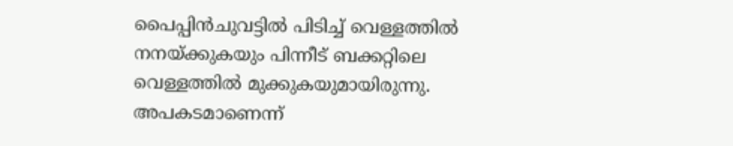പൈപ്പിൻചുവട്ടിൽ പിടിച്ച് വെള്ളത്തിൽ നനയ്ക്കുകയും പിന്നീട് ബക്കറ്റിലെ വെള്ളത്തിൽ മുക്കുകയുമായിരുന്നു. അപകടമാണെന്ന്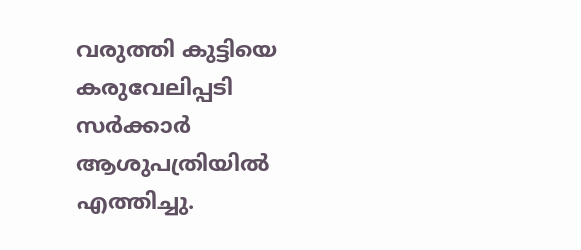വരുത്തി കുട്ടിയെ കരുവേലിപ്പടി സർക്കാർ ആശുപത്രിയിൽ എത്തിച്ചു.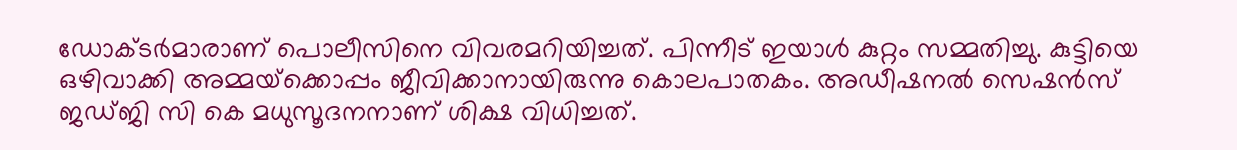ഡോക്ടർമാരാണ് പൊലീസിനെ വിവരമറിയിച്ചത്. പിന്നീട് ഇയാൾ കുറ്റം സമ്മതിച്ചു. കുട്ടിയെ ഒഴിവാക്കി അമ്മയ്‌ക്കൊപ്പം ജീവിക്കാനായിരുന്നു കൊലപാതകം. അഡീഷനൽ സെഷൻസ് ജഡ്ജി സി കെ മധുസൂദനനാണ് ശിക്ഷ വിധിച്ചത്.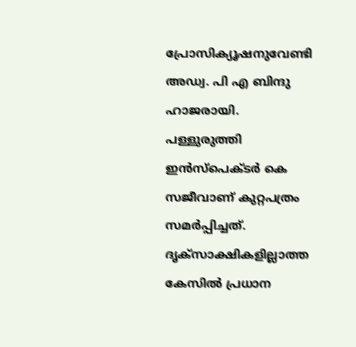പ്രോസിക്യൂഷനുവേണ്ടി അഡ്വ. പി എ ബിന്ദു ഹാജരായി. പള്ളുരുത്തി ഇൻസ്പെക്ടർ കെ സജീവാണ് കുറ്റപത്രം സമർപ്പിച്ചത്. ദൃക്‌സാക്ഷികളില്ലാത്ത കേസിൽ പ്രധാന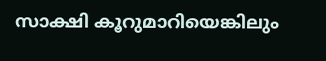സാക്ഷി കൂറുമാറിയെങ്കിലും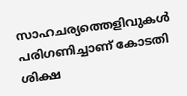സാഹചര്യത്തെളിവുകൾ പരിഗണിച്ചാണ്‌ കോടതി ശിക്ഷ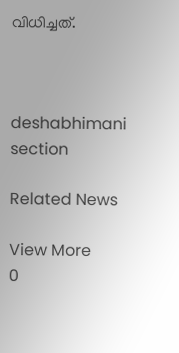വിധിച്ചത്‌.



deshabhimani section

Related News

View More
0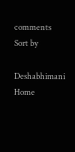comments
Sort by

Deshabhimani
Home